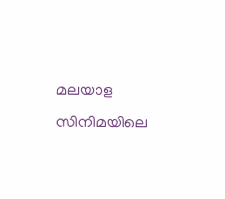മലയാള സിനിമയിലെ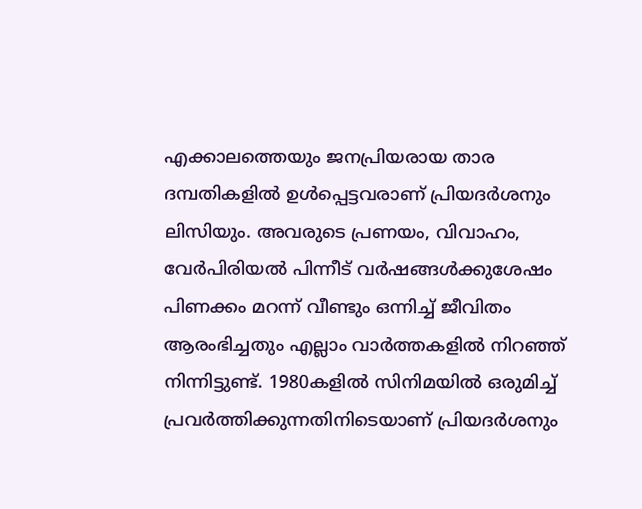എക്കാലത്തെയും ജനപ്രിയരായ താര ദമ്പതികളിൽ ഉൾപ്പെട്ടവരാണ് പ്രിയദർശനും ലിസിയും. അവരുടെ പ്രണയം, വിവാഹം, വേർപിരിയൽ പിന്നീട് വർഷങ്ങൾക്കുശേഷം പിണക്കം മറന്ന് വീണ്ടും ഒന്നിച്ച് ജീവിതം ആരംഭിച്ചതും എല്ലാം വാർത്തകളിൽ നിറഞ്ഞ് നിന്നിട്ടുണ്ട്. 1980കളിൽ സിനിമയിൽ ഒരുമിച്ച് പ്രവർത്തിക്കുന്നതിനിടെയാണ് പ്രിയദർശനും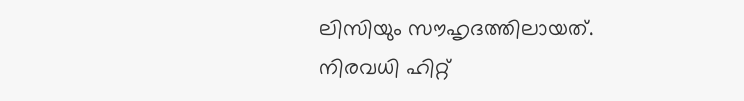ലിസിയും സൗഹൃദത്തിലായത്. നിരവധി ഹിറ്റ്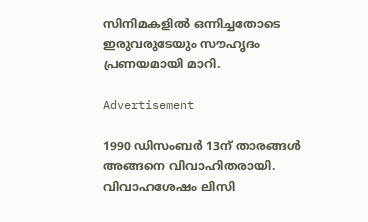സിനിമകളിൽ ഒന്നിച്ചതോടെ ഇരുവരുടേയും സൗഹൃദം പ്രണയമായി മാറി.

Advertisement

1990 ഡിസംബർ 13ന് താരങ്ങൾ അങ്ങനെ വിവാഹിതരായി. വിവാഹശേഷം ലിസി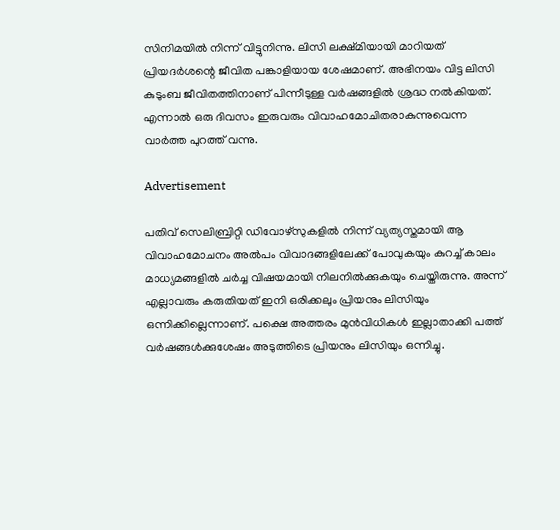സിനിമയിൽ നിന്ന് വിട്ടുനിന്നു. ലിസി ലക്ഷ്മിയായി മാറിയത് പ്രിയദർശന്റെ ജീവിത പങ്കാളിയായ ശേഷമാണ്. അഭിനയം വിട്ട ലിസി കുടുംബ ജീവിതത്തിനാണ് പിന്നീടുള്ള വർഷങ്ങളിൽ ശ്രദ്ധ നൽകിയത്. എന്നാൽ ഒരു ദിവസം ഇരുവരും വിവാഹമോചിതരാകുന്നുവെന്ന വാർത്ത പുറത്ത് വന്നു.

Advertisement

പതിവ് സെലിബ്രിറ്റി ഡിവോഴ്സുകളിൽ നിന്ന് വ്യത്യസ്തമായി ആ വിവാഹമോചനം അൽപം വിവാദങ്ങളിലേക്ക് പോവുകയും കുറച്ച് കാലം മാധ്യമങ്ങളിൽ ചർച്ച വിഷയമായി നിലനിൽക്കുകയും ചെയ്തിരുന്നു. അന്ന് എല്ലാവരും കരുതിയത് ഇനി ഒരിക്കലും പ്രിയനും ലിസിയും ഒന്നിക്കില്ലെന്നാണ്. പക്ഷെ അത്തരം മുൻവിധികൾ ഇല്ലാതാക്കി പത്ത് വർഷങ്ങൾക്കുശേഷം അടുത്തിടെ പ്രിയനും ലിസിയും ഒന്നിച്ചു.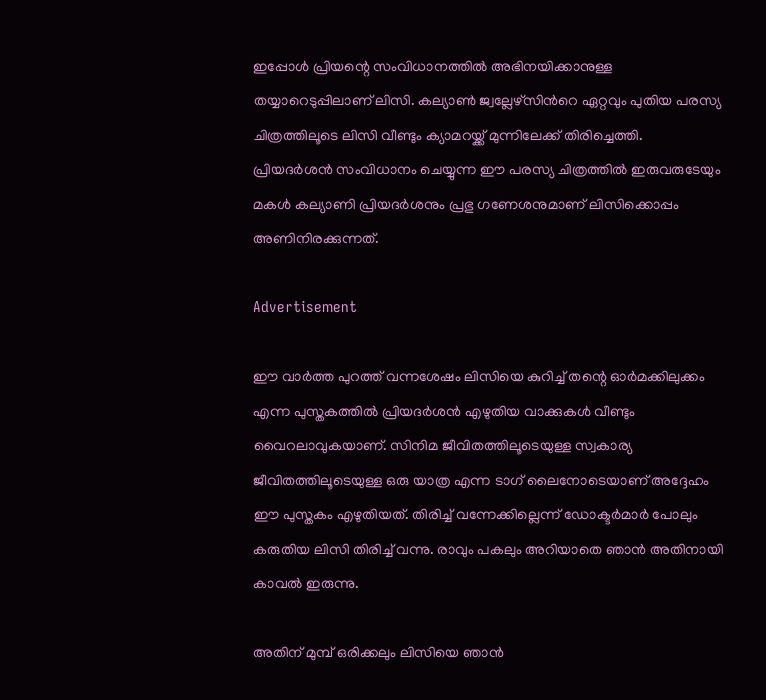ഇപ്പോൾ പ്രിയന്റെ സംവിധാനത്തിൽ അഭിനയിക്കാനുള്ള തയ്യാറെടുപ്പിലാണ് ലിസി. കല്യാൺ ജ്വല്ലേഴ്‌സിന്‍റെ ഏറ്റവും പുതിയ പരസ്യ ചിത്രത്തിലൂടെ ലിസി വീണ്ടും ക്യാമറയ്ക്ക് മുന്നിലേക്ക് തിരിച്ചെത്തി. പ്രിയദർശൻ സംവിധാനം ചെയ്യുന്ന ഈ പരസ്യ ചിത്രത്തിൽ ഇരുവരുടേയും മകൾ കല്യാണി പ്രിയദർശനും പ്രഭു ഗണേശനുമാണ് ലിസിക്കൊപ്പം അണിനിരക്കുന്നത്.

Advertisement

ഈ വാർത്ത പുറത്ത് വന്നശേഷം ലിസിയെ കുറിച്ച് തന്റെ ഓർമക്കിലുക്കം എന്ന പുസ്തകത്തിൽ പ്രിയദർശൻ എഴുതിയ വാക്കുകൾ വീണ്ടും വൈറലാവുകയാണ്. സിനിമ ജീവിതത്തിലൂടെയുള്ള സ്വകാര്യ ജീവിതത്തിലൂടെയുള്ള ഒരു യാത്ര എന്ന ടാഗ് ലൈനോടെയാണ് അദ്ദേഹം ഈ പുസ്തകം എഴുതിയത്. തിരിച്ച് വന്നേക്കില്ലെന്ന് ഡോക്ടർമാർ പോലും കരുതിയ ലിസി തിരിച്ച് വന്നു. രാവും പകലും അറിയാതെ ഞാൻ അതിനായി കാവൽ ഇരുന്നു.

അതിന് മുമ്പ് ഒരിക്കലും ലിസിയെ ഞാൻ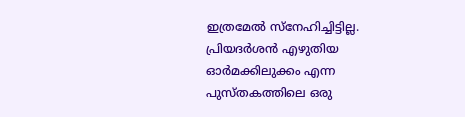ഇത്രമേൽ സ്നേഹിച്ചിട്ടില്ല. പ്രിയദർശൻ എഴുതിയ ഓർമക്കിലുക്കം എന്ന പുസ്തകത്തിലെ ഒരു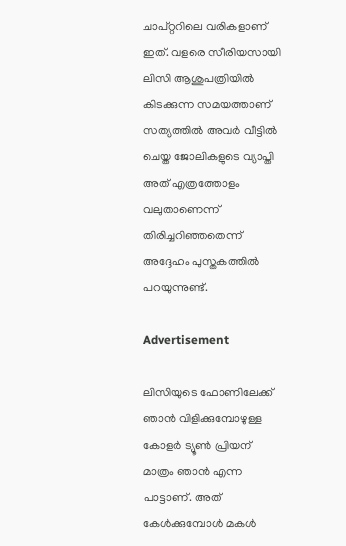ചാപ്റ്ററിലെ വരികളാണ് ഇത്. വളരെ സീരിയസായി ലിസി ആശുപത്രിയിൽ കിടക്കുന്ന സമയത്താണ് സത്യത്തിൽ അവർ വീട്ടിൽ ചെയ്ത ജോലികളുടെ വ്യാപ്തി അത് എത്രത്തോളം വലുതാണെന്ന് തിരിച്ചറിഞ്ഞതെന്ന് അദ്ദേഹം പുസ്തകത്തിൽ പറയുന്നുണ്ട്.

Advertisement

ലിസിയുടെ ഫോണിലേക്ക് ഞാൻ വിളിക്കുമ്പോഴുള്ള കോളർ ട്യൂൺ പ്രിയന് മാത്രം ഞാൻ എന്ന പാട്ടാണ്. അത് കേൾക്കുമ്പോൾ മകൾ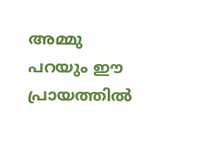അമ്മു പറയും ഈ പ്രായത്തിൽ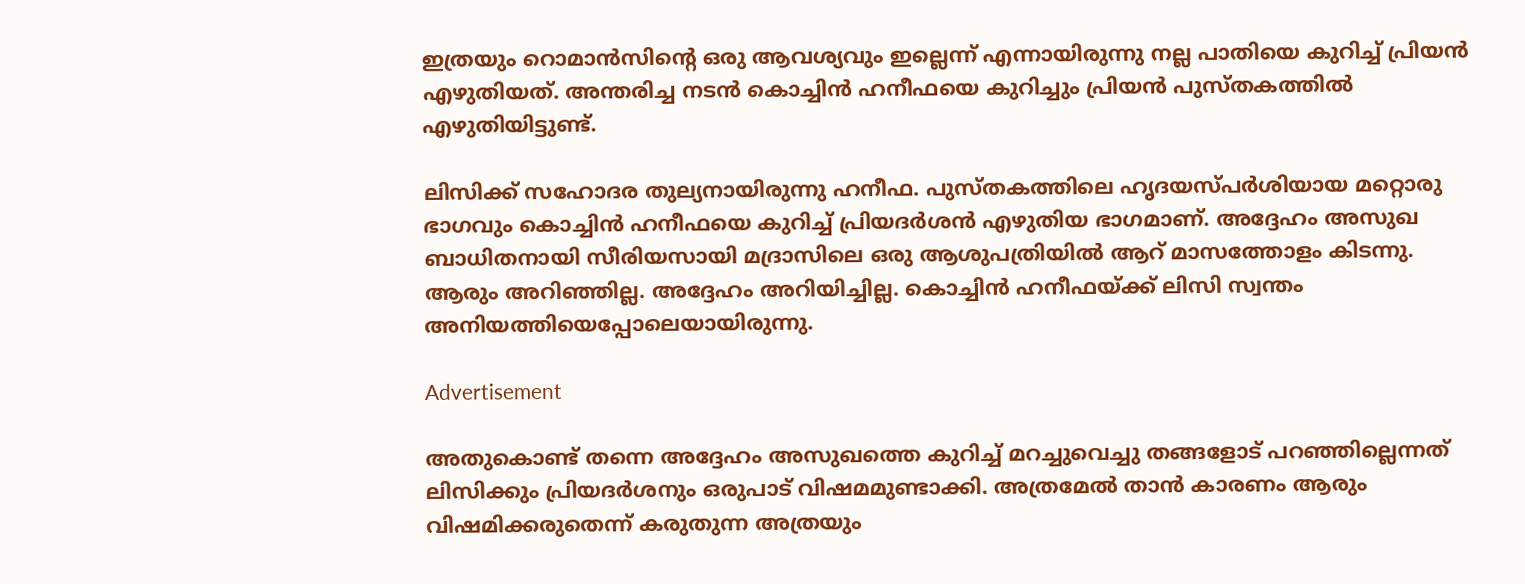ഇത്രയും റൊമാൻസിന്റെ ഒരു ആവശ്യവും ഇല്ലെന്ന് എന്നായിരുന്നു നല്ല പാതിയെ കുറിച്ച് പ്രിയൻ എഴുതിയത്. അന്തരിച്ച നടൻ കൊച്ചിൻ ഹനീഫയെ കുറിച്ചും പ്രിയൻ പുസ്തകത്തിൽ എഴുതിയിട്ടുണ്ട്.

ലിസിക്ക് സഹോദര തുല്യനായിരുന്നു ഹനീഫ. പുസ്തകത്തിലെ ഹൃദയസ്പർശിയായ മറ്റൊരു ഭാഗവും കൊച്ചിൻ ഹനീഫയെ കുറിച്ച് പ്രിയദർശൻ എഴുതിയ ഭാഗമാണ്. അദ്ദേഹം അസുഖ ബാധിതനായി സീരിയസായി മദ്രാസിലെ ഒരു ആശുപത്രിയിൽ ആറ് മാസത്തോളം കിടന്നു. ആരും അറിഞ്ഞില്ല. അദ്ദേഹം അറിയിച്ചില്ല. കൊച്ചിൻ ഹനീഫയ്ക്ക് ലിസി സ്വന്തം അനിയത്തിയെപ്പോലെയായിരുന്നു.

Advertisement

അതുകൊണ്ട് തന്നെ അദ്ദേഹം അസുഖത്തെ കുറിച്ച് മറച്ചുവെച്ചു തങ്ങളോട് പറഞ്ഞില്ലെന്നത് ലിസിക്കും പ്രിയദർശനും ഒരുപാട് വിഷമമുണ്ടാക്കി. അത്രമേൽ താൻ കാരണം ആരും വിഷമിക്കരുതെന്ന് കരുതുന്ന അത്രയും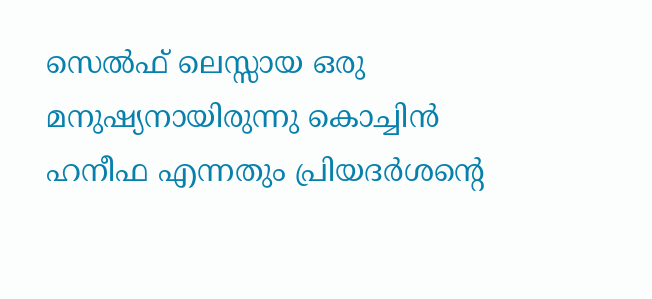സെൽഫ് ലെസ്സായ ഒരു മനുഷ്യനായിരുന്നു കൊച്ചിൻ ഹനീഫ എന്നതും പ്രിയദർശന്റെ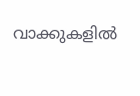വാക്കുകളിൽ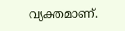വ്യക്തമാണ്.